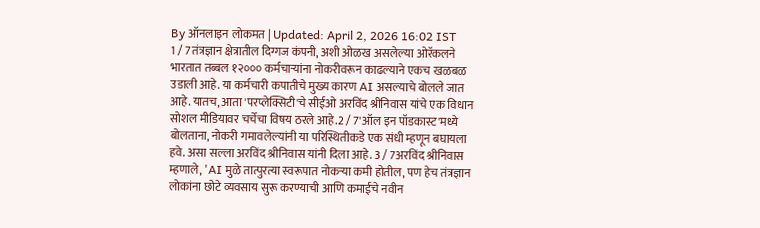By ऑनलाइन लोकमत | Updated: April 2, 2026 16:02 IST
1 / 7तंत्रज्ञान क्षेत्रातील दिग्गज कंपनी, अशी ओळख असलेल्या ओरॅकलने भारतात तब्बल १२००० कर्मचाऱ्यांना नोकरीवरून काढल्याने एकच खळबळ उडाली आहे. या कर्मचारी कपातीचे मुख्य कारण AI असल्याचे बोलले जात आहे. यातच, आता 'परप्लेक्सिटी'चे सीईओ अरविंद श्रीनिवास यांचे एक विधान सोशल मीडियावर चर्चेचा विषय ठरले आहे.2 / 7'ऑल इन पॉडकास्ट'मध्ये बोलताना, नोकरी गमावलेल्यांनी या परिस्थितीकडे एक संधी म्हणून बघायला हवे. असा सल्ला अरविंद श्रीनिवास यांनी दिला आहे. 3 / 7अरविंद श्रीनिवास म्हणाले, 'AI मुळे तात्पुरत्या स्वरूपात नोकऱ्या कमी होतील, पण हेच तंत्रज्ञान लोकांना छोटे व्यवसाय सुरू करण्याची आणि कमाईचे नवीन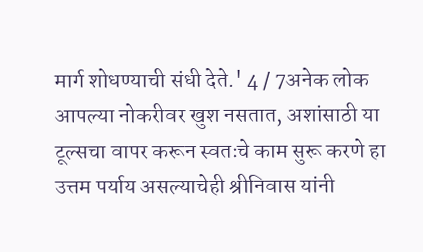मार्ग शोधण्याची संधी देते.' 4 / 7अनेक लोक आपल्या नोकरीवर खुश नसतात, अशांसाठी या टूल्सचा वापर करून स्वतःचे काम सुरू करणे हा उत्तम पर्याय असल्याचेही श्रीनिवास यांनी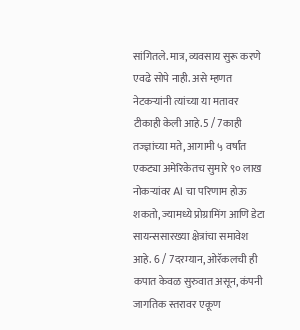सांगितले. मात्र, व्यवसाय सुरू करणे एवढे सोपे नाही. असे म्हणत नेटकऱ्यांनी त्यांच्या या मतावर टीकाही केली आहे.5 / 7काही तज्ज्ञांच्या मते, आगामी ५ वर्षांत एकट्या अमेरिकेतच सुमारे ९० लाख नोकऱ्यांवर AI चा परिणाम होऊ शकतो, ज्यामध्ये प्रोग्रामिंग आणि डेटा सायन्ससारख्या क्षेत्रांचा समावेश आहे. 6 / 7दरम्यान, ओरॅकलची ही कपात केवळ सुरुवात असून, कंपनी जागतिक स्तरावर एकूण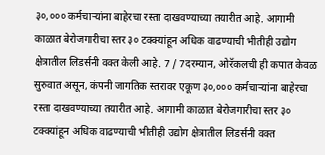३०,००० कर्मचाऱ्यांना बाहेरचा रस्ता दाखवण्याच्या तयारीत आहे. आगामी काळात बेरोजगारीचा स्तर ३० टक्क्यांहून अधिक वाढण्याची भीतीही उद्योग क्षेत्रातील लिडर्सनी वक्त केली आहे. 7 / 7दरम्यान, ओरॅकलची ही कपात केवळ सुरुवात असून, कंपनी जागतिक स्तरावर एकूण ३०,००० कर्मचाऱ्यांना बाहेरचा रस्ता दाखवण्याच्या तयारीत आहे. आगामी काळात बेरोजगारीचा स्तर ३० टक्क्यांहून अधिक वाढण्याची भीतीही उद्योग क्षेत्रातील लिडर्सनी वक्त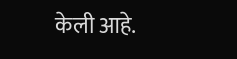केली आहे.